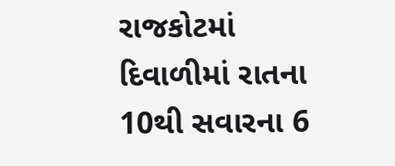રાજકોટમાં દિવાળીમાં રાતના 10થી સવારના 6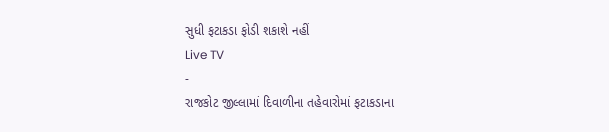સુધી ફટાકડા ફોડી શકાશે નહીં
Live TV
-
રાજકોટ જીલ્લામાં દિવાળીના તહેવારોમાં ફટાકડાના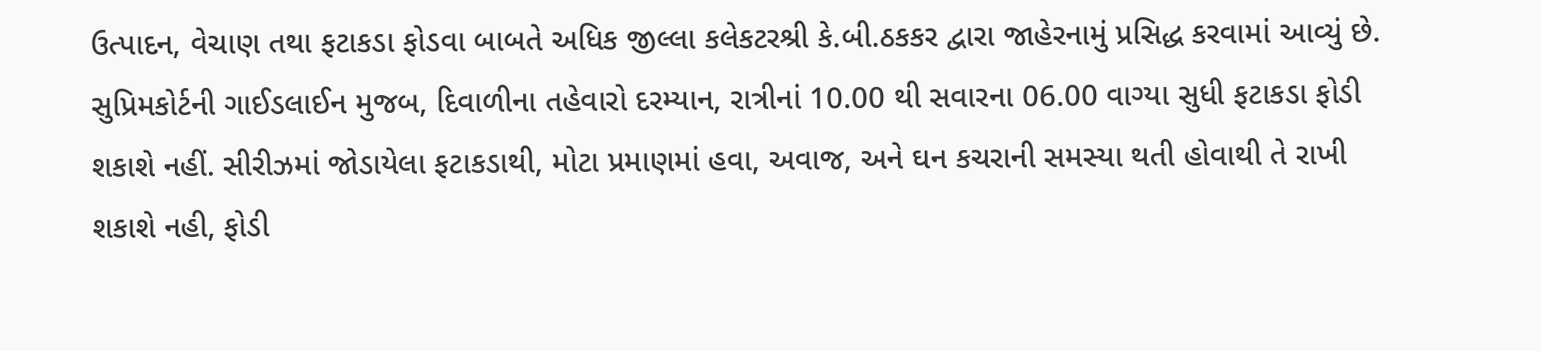ઉત્પાદન, વેચાણ તથા ફટાકડા ફોડવા બાબતે અધિક જીલ્લા કલેકટરશ્રી કે.બી.ઠકકર દ્વારા જાહેરનામું પ્રસિદ્ધ કરવામાં આવ્યું છે. સુપ્રિમકોર્ટની ગાઈડલાઈન મુજબ, દિવાળીના તહેવારો દરમ્યાન, રાત્રીનાં 10.00 થી સવારના 06.00 વાગ્યા સુધી ફટાકડા ફોડી શકાશે નહીં. સીરીઝમાં જોડાયેલા ફટાકડાથી, મોટા પ્રમાણમાં હવા, અવાજ, અને ઘન કચરાની સમસ્યા થતી હોવાથી તે રાખી શકાશે નહી, ફોડી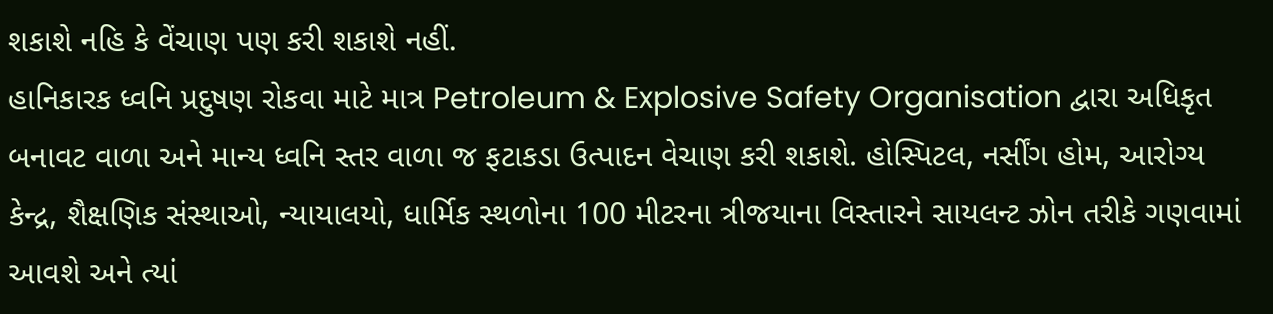શકાશે નહિ કે વેંચાણ પણ કરી શકાશે નહીં.
હાનિકારક ધ્વનિ પ્રદુષણ રોકવા માટે માત્ર Petroleum & Explosive Safety Organisation દ્વારા અધિકૃત બનાવટ વાળા અને માન્ય ધ્વનિ સ્તર વાળા જ ફટાકડા ઉત્પાદન વેચાણ કરી શકાશે. હોસ્પિટલ, નર્સીંગ હોમ, આરોગ્ય કેન્દ્ર, શૈક્ષણિક સંસ્થાઓ, ન્યાયાલયો, ધાર્મિક સ્થળોના 100 મીટરના ત્રીજયાના વિસ્તારને સાયલન્ટ ઝોન તરીકે ગણવામાં આવશે અને ત્યાં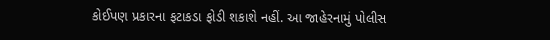કોઈપણ પ્રકારના ફટાકડા ફોડી શકાશે નહીં. આ જાહેરનામું પોલીસ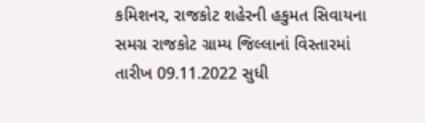કમિશનર, રાજકોટ શહેરની હકુમત સિવાયના સમગ્ર રાજકોટ ગ્રામ્ય જિલ્લાનાં વિસ્તારમાં તારીખ 09.11.2022 સુધી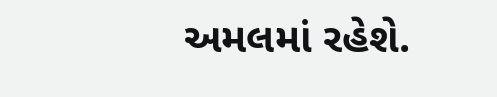અમલમાં રહેશે.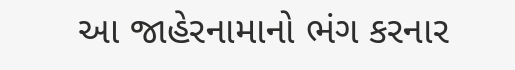આ જાહેરનામાનો ભંગ કરનાર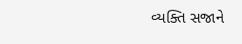વ્યક્તિ સજાને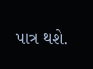પાત્ર થશે.